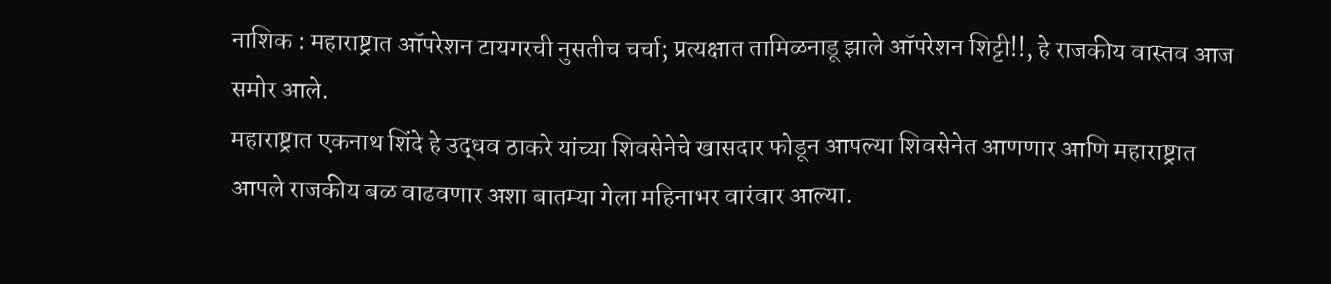नाशिक : महाराष्ट्रात ऑपरेशन टायगरची नुसतीच चर्चा; प्रत्यक्षात तामिळनाडू झाले ऑपरेशन शिट्टी!!, हे राजकीय वास्तव आज समोर आले.
महाराष्ट्रात एकनाथ शिंदे हे उद्धव ठाकरे यांच्या शिवसेनेचे खासदार फोडून आपल्या शिवसेनेत आणणार आणि महाराष्ट्रात आपले राजकीय बळ वाढवणार अशा बातम्या गेला महिनाभर वारंवार आल्या.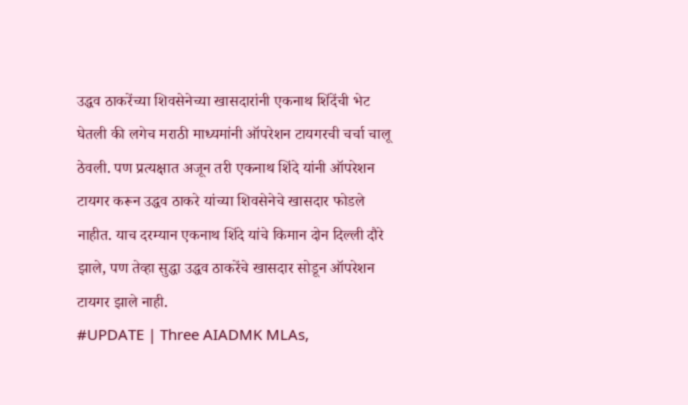उद्धव ठाकरेंच्या शिवसेनेच्या खासदारांनी एकनाथ शिंदेंची भेट घेतली की लगेच मराठी माध्यमांनी ऑपरेशन टायगरची चर्चा चालू ठेवली. पण प्रत्यक्षात अजून तरी एकनाथ शिंदे यांनी ऑपरेशन टायगर करून उद्धव ठाकरे यांच्या शिवसेनेचे खासदार फोडले नाहीत. याच दरम्यान एकनाथ शिंदे यांचे किमान दोन दिल्ली दौरे झाले, पण तेव्हा सुद्धा उद्धव ठाकरेंचे खासदार सोडून ऑपरेशन टायगर झाले नाही.
#UPDATE | Three AIADMK MLAs,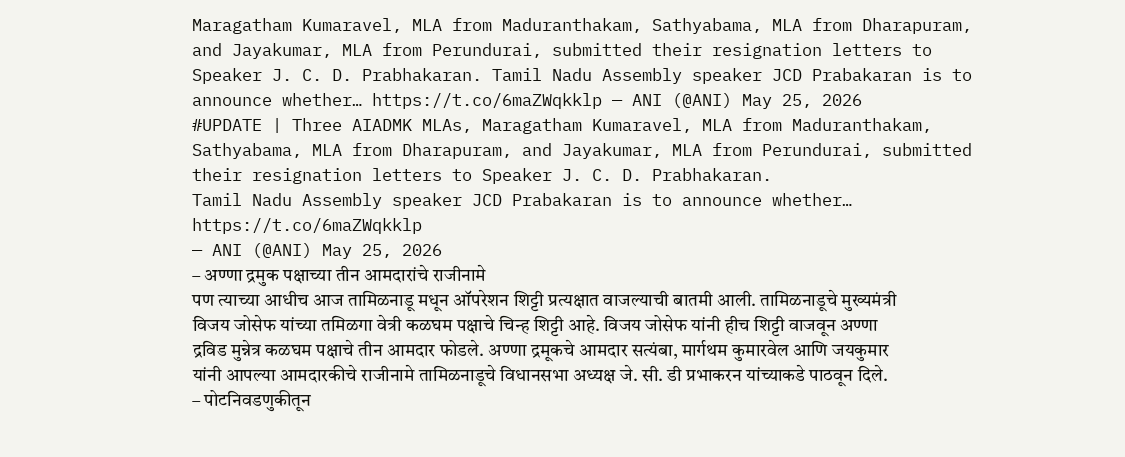Maragatham Kumaravel, MLA from Maduranthakam, Sathyabama, MLA from Dharapuram, and Jayakumar, MLA from Perundurai, submitted their resignation letters to Speaker J. C. D. Prabhakaran. Tamil Nadu Assembly speaker JCD Prabakaran is to announce whether… https://t.co/6maZWqkklp — ANI (@ANI) May 25, 2026
#UPDATE | Three AIADMK MLAs, Maragatham Kumaravel, MLA from Maduranthakam, Sathyabama, MLA from Dharapuram, and Jayakumar, MLA from Perundurai, submitted their resignation letters to Speaker J. C. D. Prabhakaran.
Tamil Nadu Assembly speaker JCD Prabakaran is to announce whether… https://t.co/6maZWqkklp
— ANI (@ANI) May 25, 2026
– अण्णा द्रमुक पक्षाच्या तीन आमदारांचे राजीनामे
पण त्याच्या आधीच आज तामिळनाडू मधून ऑपरेशन शिट्टी प्रत्यक्षात वाजल्याची बातमी आली. तामिळनाडूचे मुख्यमंत्री विजय जोसेफ यांच्या तमिळगा वेत्री कळघम पक्षाचे चिन्ह शिट्टी आहे. विजय जोसेफ यांनी हीच शिट्टी वाजवून अण्णा द्रविड मुन्नेत्र कळघम पक्षाचे तीन आमदार फोडले. अण्णा द्रमूकचे आमदार सत्यंबा, मार्गथम कुमारवेल आणि जयकुमार यांनी आपल्या आमदारकीचे राजीनामे तामिळनाडूचे विधानसभा अध्यक्ष जे. सी. डी प्रभाकरन यांच्याकडे पाठवून दिले.
– पोटनिवडणुकीतून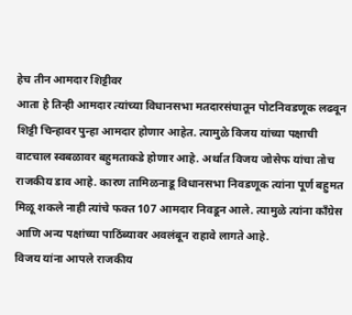हेच तीन आमदार शिट्टीवर
आता हे तिन्ही आमदार त्यांच्या विधानसभा मतदारसंघातून पोटनिवडणूक लढवून शिट्टी चिन्हावर पुन्हा आमदार होणार आहेत. त्यामुळे विजय यांच्या पक्षाची वाटचाल स्वबळावर बहुमताकडे होणार आहे. अर्थात विजय जोसेफ यांचा तोच राजकीय डाव आहे. कारण तामिळनाडू विधानसभा निवडणूक त्यांना पूर्ण बहुमत मिळू शकले नाही त्यांचे फक्त 107 आमदार निवडून आले. त्यामुळे त्यांना काँग्रेस आणि अन्य पक्षांच्या पाठिंब्यावर अवलंबून राहावे लागते आहे.
विजय यांना आपले राजकीय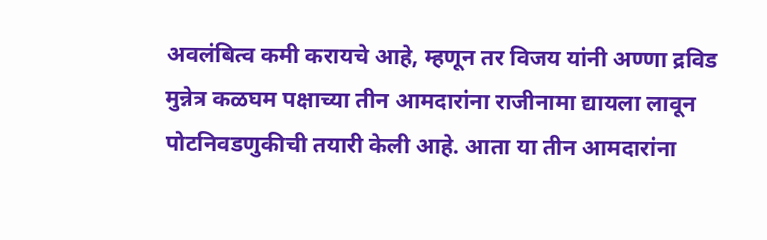अवलंबित्व कमी करायचे आहे, म्हणून तर विजय यांनी अण्णा द्रविड मुन्नेत्र कळघम पक्षाच्या तीन आमदारांना राजीनामा द्यायला लावून पोटनिवडणुकीची तयारी केली आहे. आता या तीन आमदारांना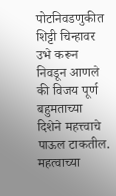पोटनिवडणुकीत शिट्टी चिन्हावर उभे करून निवडून आणले की विजय पूर्ण बहुमताच्या दिशेने महत्त्वाचे पाऊल टाकतील.
महत्वाच्या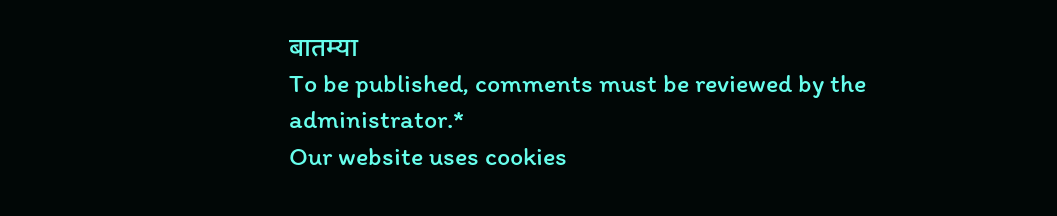बातम्या
To be published, comments must be reviewed by the administrator.*
Our website uses cookies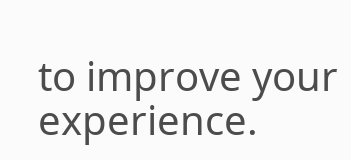to improve your experience.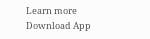Learn more
Download App